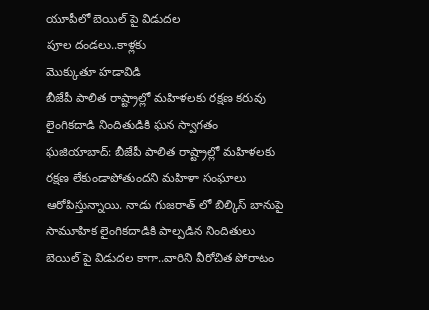యూపీలో బెయిల్ పై విడుదల
పూల దండలు..కాళ్లకు
మొక్కుతూ హడావిడి
బీజేపీ పాలిత రాష్ట్రాల్లో మహిళలకు రక్షణ కరువు
లైంగికదాడి నిందితుడికి ఘన స్వాగతం
ఘజియాబాద్: బీజేపీ పాలిత రాష్ట్రాల్లో మహిళలకు రక్షణ లేకుండాపోతుందని మహిళా సంఘాలు ఆరోపిస్తున్నాయి. నాడు గుజరాత్ లో బిల్కిస్ బానుపై సామూహిక లైంగికదాడికి పాల్పడిన నిందితులు బెయిల్ పై విడుదల కాగా..వారిని వీరోచిత పోరాటం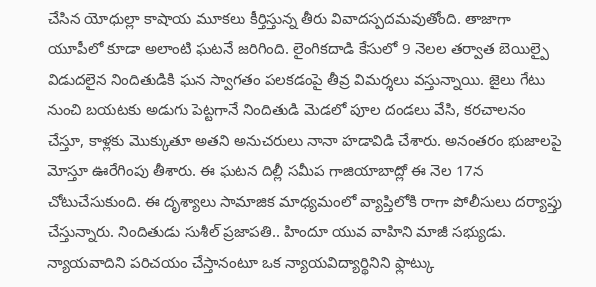చేసిన యోధుల్లా కాషాయ మూకలు కీర్తిస్తున్న తీరు వివాదస్పదమవుతోంది. తాజాగా యూపీలో కూడా అలాంటి ఘటనే జరిగింది. లైంగికదాడి కేసులో 9 నెలల తర్వాత బెయిల్పై విడుదలైన నిందితుడికి ఘన స్వాగతం పలకడంపై తీవ్ర విమర్శలు వస్తున్నాయి. జైలు గేటు నుంచి బయటకు అడుగు పెట్టగానే నిందితుడి మెడలో పూల దండలు వేసి, కరచాలనం చేస్తూ, కాళ్లకు మొక్కుతూ అతని అనుచరులు నానా హడావిడి చేశారు. అనంతరం భుజాలపై మోస్తూ ఊరేగింపు తీశారు. ఈ ఘటన దిల్లీ సమీప గాజియాబాద్లో ఈ నెల 17న చోటుచేసుకుంది. ఈ దృశ్యాలు సామాజిక మాధ్యమంలో వ్యాప్తిలోకి రాగా పోలీసులు దర్యాప్తు చేస్తున్నారు. నిందితుడు సుశీల్ ప్రజాపతి.. హిందూ యువ వాహిని మాజీ సభ్యుడు. న్యాయవాదిని పరిచయం చేస్తానంటూ ఒక న్యాయవిద్యార్థినిని ఫ్లాట్కు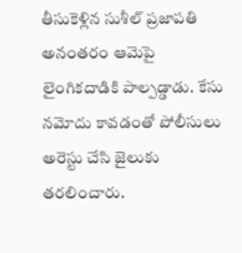తీసుకెళ్లిన సుశీల్ ప్రజాపతి అనంతరం ఆమెపై లైంగికదాడికి పాల్పడ్డాడు. కేసు నమోదు కావడంతో పోలీసులు అరెస్టు చేసి జైలుకు తరలించారు.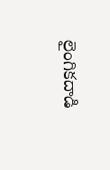లైంగికదాడి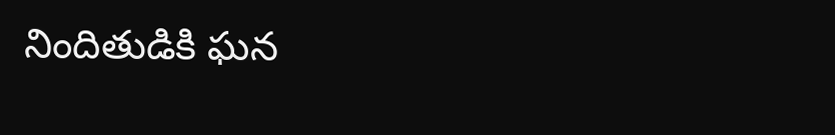నిందితుడికి ఘన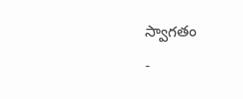స్వాగతం
-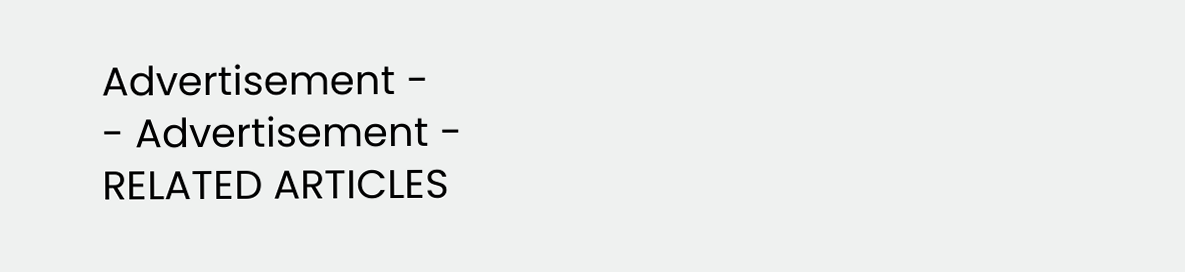Advertisement -
- Advertisement -
RELATED ARTICLES